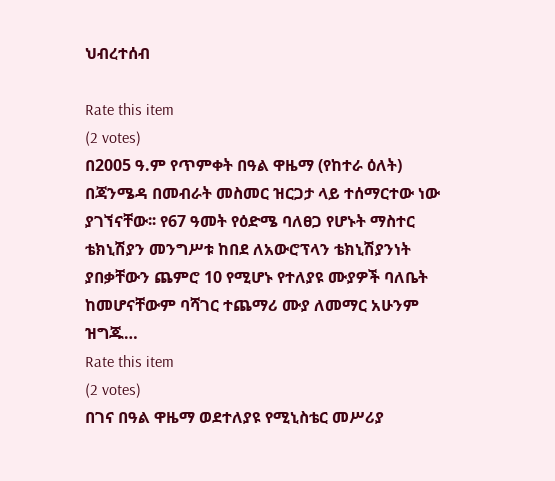ህብረተሰብ

Rate this item
(2 votes)
በ2005 ዓ.ም የጥምቀት በዓል ዋዜማ (የከተራ ዕለት) በጃንሜዳ በመብራት መስመር ዝርጋታ ላይ ተሰማርተው ነው ያገኘናቸው፡፡ የ67 ዓመት የዕድሜ ባለፀጋ የሆኑት ማስተር ቴክኒሽያን መንግሥቱ ከበደ ለአውሮፕላን ቴክኒሽያንነት ያበቃቸውን ጨምሮ 10 የሚሆኑ የተለያዩ ሙያዎች ባለቤት ከመሆናቸውም ባሻገር ተጨማሪ ሙያ ለመማር አሁንም ዝግጁ…
Rate this item
(2 votes)
በገና በዓል ዋዜማ ወደተለያዩ የሚኒስቴር መሥሪያ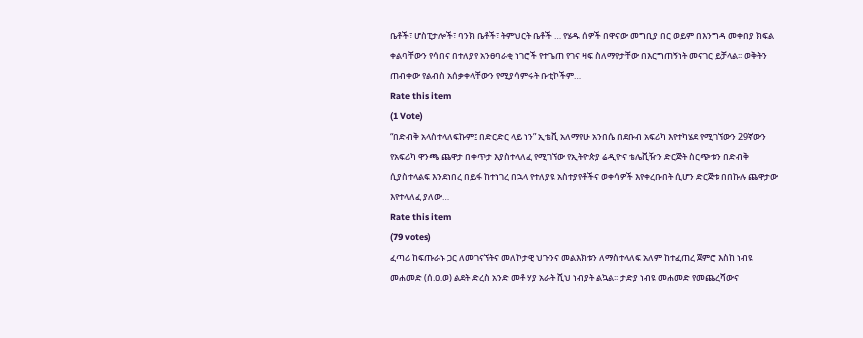ቤቶች፣ ሆስፒታሎች፣ ባንክ ቤቶች፣ ትምህርት ቤቶች … የሄዱ ሰዎች በዋናው መግቢያ በር ወይም በእንግዳ መቀበያ ክፍል ቀልባቸውን የሳበና በተለያየ አንፀባራቂ ነገሮች የተጌጠ የገና ዛፍ ስለማየታቸው በእርግጠኝነት መናገር ይቻላል፡፡ ወቅትን ጠብቀው የልብስ አሰቃቀላቸውን የሚያሳምሩት ቡቲኮችም…
Rate this item
(1 Vote)
“በድብቅ አላስተላለፍኩም፤ በድርድር ላይ ነን” ኢቴቪ አለማየሁ አንበሴ በደቡብ አፍሪካ እየተካሄደ የሚገኘውን 29ኛውን የአፍሪካ ዋንጫ ጨዋታ በቀጥታ እያስተላለፈ የሚገኘው የኢትዮጵያ ሬዲዮና ቴሌቪዥን ድርጅት ስርጭቱን በድብቅ ሲያስተላልፍ እንደነበረ በይፋ ከተነገረ በኋላ የተለያዩ አስተያየቶችና ወቀሳዎች እየቀረቡበት ሲሆን ድርጅቱ በበኩሉ ጨዋታው እየተላለፈ ያለው…
Rate this item
(79 votes)
ፈጣሪ ከፍጡራኑ ጋር ለመገናኘትና መለኮታዊ ህጉንና መልእክቱን ለማስተላለፍ አለም ከተፈጠረ ጀምሮ እስከ ነብዩ መሐመድ (ሰ.ዐ.ወ) ልደት ድረስ አንድ መቶ ሃያ አራት ሺህ ነብያት ልኳል፡፡ ታድያ ነብዩ መሐመድ የመጨረሻውና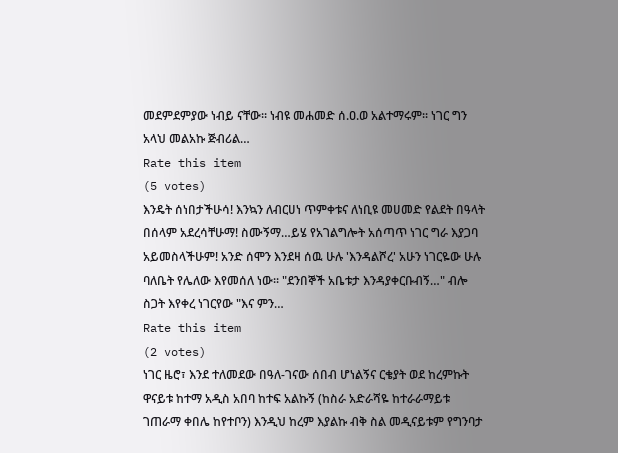መደምደምያው ነብይ ናቸው፡፡ ነብዩ መሐመድ ሰ.ዐ.ወ አልተማሩም፡፡ ነገር ግን አላህ መልአኩ ጅብሪል…
Rate this item
(5 votes)
እንዴት ሰነበታችሁሳ! እንኳን ለብርሀነ ጥምቀቱና ለነቢዩ መሀመድ የልደት በዓላት በሰላም አደረሳቸሁማ! ስሙኝማ…ይሄ የአገልግሎት አሰጣጥ ነገር ግራ እያጋባ አይመስላችሁም! አንድ ሰሞን እንደዛ ሰዉ ሁሉ 'እንዳልሾረ' አሁን ነገርዬው ሁሉ ባለቤት የሌለው እየመሰለ ነው፡፡ "ደንበኞች አቤቱታ እንዳያቀርቡብኝ…" ብሎ ስጋት እየቀረ ነገርየው "እና ምን…
Rate this item
(2 votes)
ነገር ዜሮ፣ እንደ ተለመደው በዓለ-ገናው ሰበብ ሆነልኝና ርቄያት ወደ ከረምኩት ዋናይቱ ከተማ አዲስ አበባ ከተፍ አልኩኝ (ከስራ አድራሻዬ ከተራራማይቱ ገጠራማ ቀበሌ ከየተቦን) እንዲህ ከረም እያልኩ ብቅ ስል መዲናይቱም የግንባታ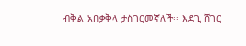ብቅል አበቃቅላ ታስገርመኛለች፡፡ እደጊ ሸገር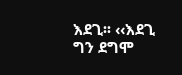እደጊ፡፡ ‹‹እደጊ ግን ደግሞ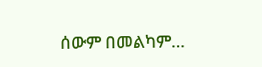ሰውም በመልካም…